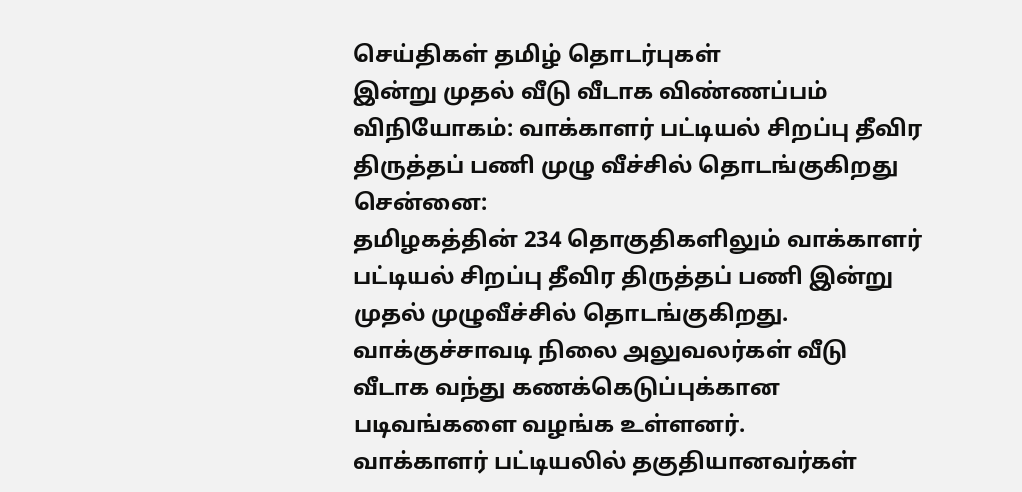செய்திகள் தமிழ் தொடர்புகள்
இன்று முதல் வீடு வீடாக விண்ணப்பம் விநியோகம்: வாக்காளர் பட்டியல் சிறப்பு தீவிர திருத்தப் பணி முழு வீச்சில் தொடங்குகிறது
சென்னை:
தமிழகத்தின் 234 தொகுதிகளிலும் வாக்காளர் பட்டியல் சிறப்பு தீவிர திருத்தப் பணி இன்று முதல் முழுவீச்சில் தொடங்குகிறது. வாக்குச்சாவடி நிலை அலுவலர்கள் வீடு வீடாக வந்து கணக்கெடுப்புக்கான படிவங்களை வழங்க உள்ளனர்.
வாக்காளர் பட்டியலில் தகுதியானவர்கள்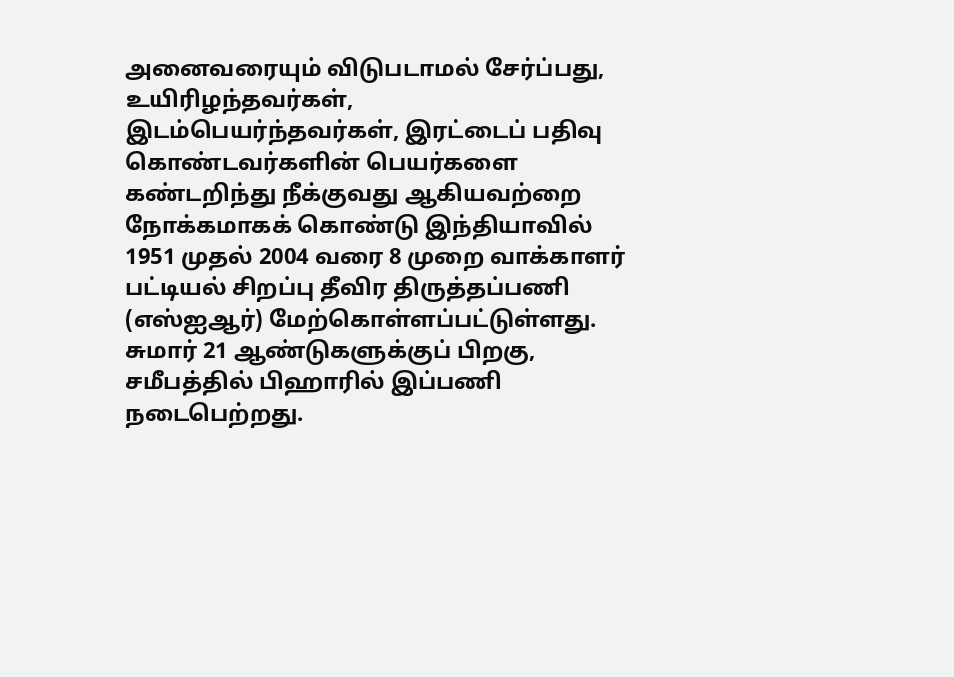அனைவரையும் விடுபடாமல் சேர்ப்பது, உயிரிழந்தவர்கள், இடம்பெயர்ந்தவர்கள், இரட்டைப் பதிவு கொண்டவர்களின் பெயர்களை கண்டறிந்து நீக்குவது ஆகியவற்றை நோக்கமாகக் கொண்டு இந்தியாவில் 1951 முதல் 2004 வரை 8 முறை வாக்காளர் பட்டியல் சிறப்பு தீவிர திருத்தப்பணி (எஸ்ஐஆர்) மேற்கொள்ளப்பட்டுள்ளது.
சுமார் 21 ஆண்டுகளுக்குப் பிறகு, சமீபத்தில் பிஹாரில் இப்பணி நடைபெற்றது.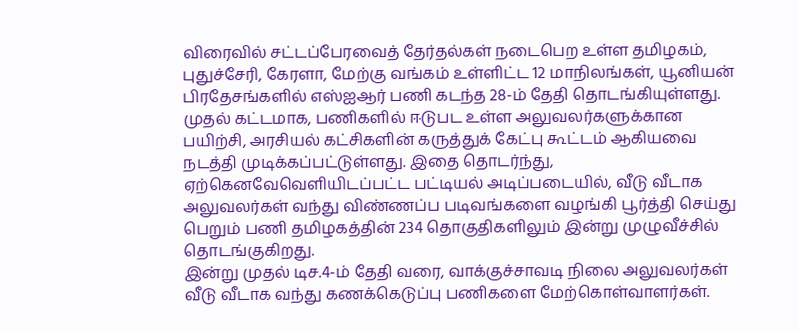விரைவில் சட்டப்பேரவைத் தேர்தல்கள் நடைபெற உள்ள தமிழகம், புதுச்சேரி, கேரளா, மேற்கு வங்கம் உள்ளிட்ட 12 மாநிலங்கள், யூனியன் பிரதேசங்களில் எஸ்ஐஆர் பணி கடந்த 28-ம் தேதி தொடங்கியுள்ளது. முதல் கட்டமாக, பணிகளில் ஈடுபட உள்ள அலுவலர்களுக்கான பயிற்சி, அரசியல் கட்சிகளின் கருத்துக் கேட்பு கூட்டம் ஆகியவை நடத்தி முடிக்கப்பட்டுள்ளது. இதை தொடர்ந்து, ஏற்கெனவேவெளியிடப்பட்ட பட்டியல் அடிப்படையில், வீடு வீடாக அலுவலர்கள் வந்து விண்ணப்ப படிவங்களை வழங்கி பூர்த்தி செய்து பெறும் பணி தமிழகத்தின் 234 தொகுதிகளிலும் இன்று முழுவீச்சில் தொடங்குகிறது.
இன்று முதல் டிச.4-ம் தேதி வரை, வாக்குச்சாவடி நிலை அலுவலர்கள் வீடு வீடாக வந்து கணக்கெடுப்பு பணிகளை மேற்கொள்வாளர்கள்.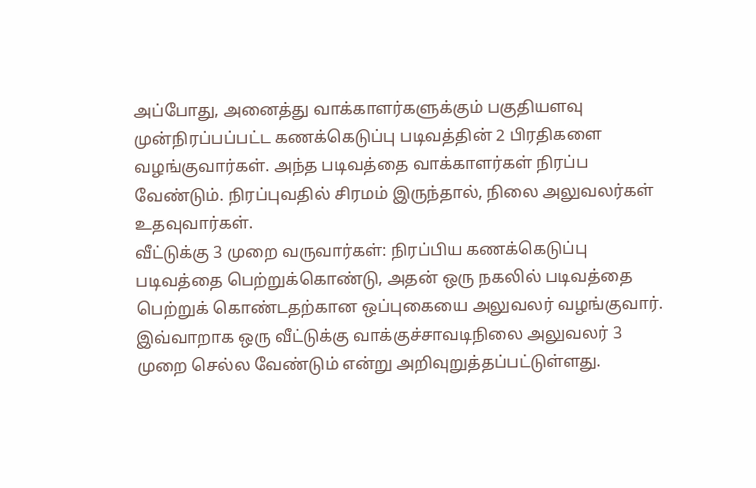அப்போது, அனைத்து வாக்காளர்களுக்கும் பகுதியளவு முன்நிரப்பப்பட்ட கணக்கெடுப்பு படிவத்தின் 2 பிரதிகளை வழங்குவார்கள். அந்த படிவத்தை வாக்காளர்கள் நிரப்ப வேண்டும். நிரப்புவதில் சிரமம் இருந்தால், நிலை அலுவலர்கள் உதவுவார்கள்.
வீட்டுக்கு 3 முறை வருவார்கள்: நிரப்பிய கணக்கெடுப்பு படிவத்தை பெற்றுக்கொண்டு, அதன் ஒரு நகலில் படிவத்தை பெற்றுக் கொண்டதற்கான ஒப்புகையை அலுவலர் வழங்குவார். இவ்வாறாக ஒரு வீட்டுக்கு வாக்குச்சாவடிநிலை அலுவலர் 3 முறை செல்ல வேண்டும் என்று அறிவுறுத்தப்பட்டுள்ளது.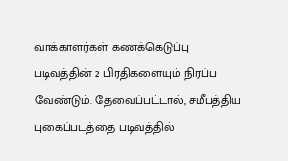வாக்காளர்கள் கணக்கெடுப்பு படிவத்தின் 2 பிரதிகளையும் நிரப்ப வேண்டும். தேவைப்பட்டால், சமீபத்திய புகைப்படத்தை படிவத்தில்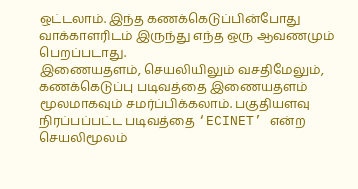ஒட்டலாம். இந்த கணக்கெடுப்பின்போது வாக்காளரிடம் இருந்து எந்த ஒரு ஆவணமும் பெறப்படாது.
இணையதளம், செயலியிலும் வசதிமேலும், கணக்கெடுப்பு படிவத்தை இணையதளம் மூலமாகவும் சமர்ப்பிக்கலாம். பகுதியளவு நிரப்பப்பட்ட படிவத்தை ‘ECINET’ என்ற செயலிமூலம்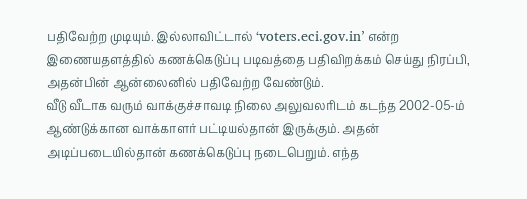பதிவேற்ற முடியும். இல்லாவிட்டால் ‘voters.eci.gov.in’ என்ற இணையதளத்தில் கணக்கெடுப்பு படிவத்தை பதிவிறக்கம் செய்து நிரப்பி, அதன்பின் ஆன்லைனில் பதிவேற்ற வேண்டும்.
வீடு வீடாக வரும் வாக்குச்சாவடி நிலை அலுவலரிடம் கடந்த 2002-05-ம் ஆண்டுக்கான வாக்காளர் பட்டியல்தான் இருக்கும். அதன் அடிப்படையில்தான் கணக்கெடுப்பு நடைபெறும். எந்த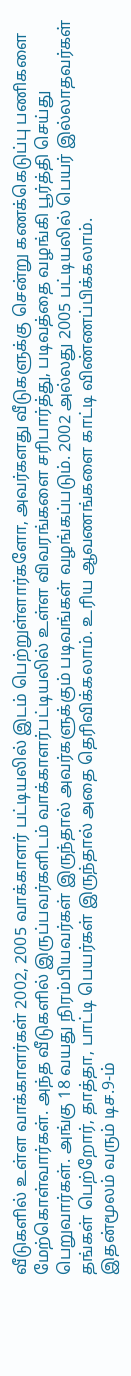வீடுகளில் உள்ள வாக்காளர்கள் 2002, 2005 வாக்காளர் பட்டியலில் இடம் பெற்றுள்ளார்களோ, அவர்களது வீடுகளுக்கு சென்று கணக்கெடுப்பு பணிகளை மேற்கொள்வார்கள். அந்த வீடுகளில் இருப்பவர்களிடம் வாக்காளர்பட்டியலில் உள்ள விவரங்களை சரிபார்த்து, படிவத்தை வழங்கி பூர்த்தி செய்து பெறுவார்கள். அங்கு 18 வயது நிரம்பியவர்கள் இருந்தால் அவர்களுக்கும் படிவங்கள் வழங்கப்படும். 2002 அல்லது 2005 பட்டியலில் பெயர் இல்லாதவர்கள் தங்கள் பெற்றோர், தாத்தா, பாட்டி பெயர்கள் இருந்தால் அதை தெரிவிக்கலாம். உரிய ஆவணங்களை காட்டி விண்ணப்பிக்கலாம்.
இதன்மூலம் வரும் டிச.9-ம்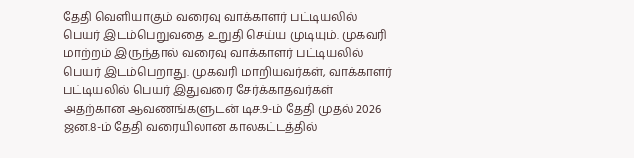தேதி வெளியாகும் வரைவு வாக்காளர் பட்டியலில் பெயர் இடம்பெறுவதை உறுதி செய்ய முடியும். முகவரி மாற்றம் இருந்தால் வரைவு வாக்காளர் பட்டியலில் பெயர் இடம்பெறாது. முகவரி மாறியவர்கள், வாக்காளர் பட்டியலில் பெயர் இதுவரை சேர்க்காதவர்கள் அதற்கான ஆவணங்களுடன் டிச.9-ம் தேதி முதல் 2026 ஜன.8-ம் தேதி வரையிலான காலகட்டத்தில்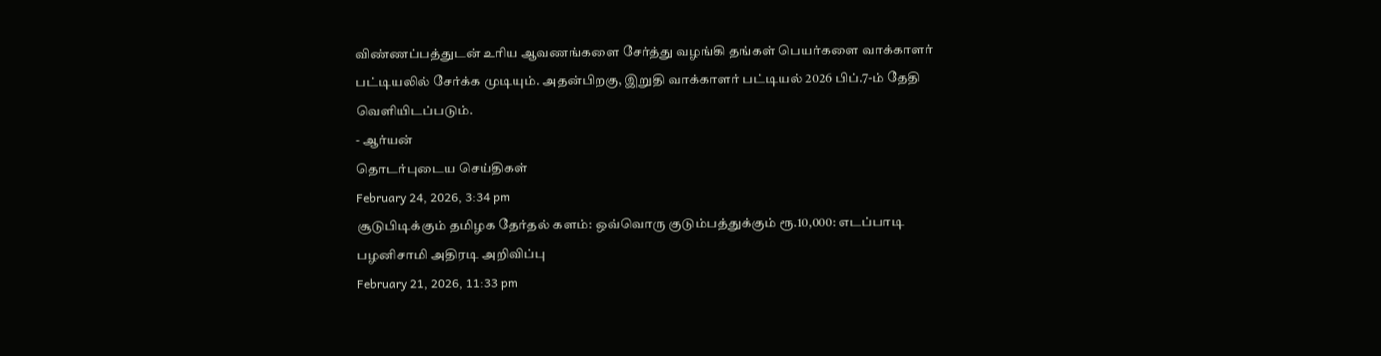விண்ணப்பத்துடன் உரிய ஆவணங்களை சேர்த்து வழங்கி தங்கள் பெயர்களை வாக்காளர் பட்டியலில் சேர்க்க முடியும். அதன்பிறகு, இறுதி வாக்காளர் பட்டியல் 2026 பிப்.7-ம் தேதி வெளியிடப்படும்.
- ஆர்யன்
தொடர்புடைய செய்திகள்
February 24, 2026, 3:34 pm
சூடுபிடிக்கும் தமிழக தேர்தல் களம்: ஒவ்வொரு குடும்பத்துக்கும் ரூ.10,000: எடப்பாடி பழனிசாமி அதிரடி அறிவிப்பு
February 21, 2026, 11:33 pm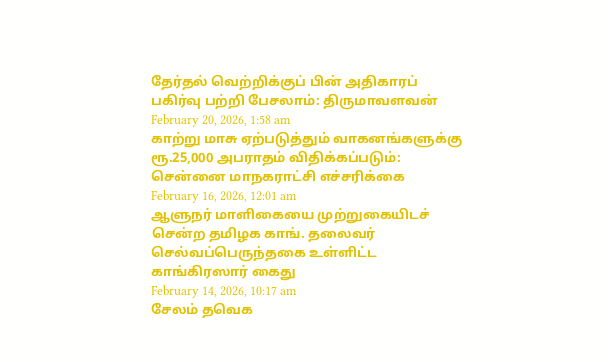தேர்தல் வெற்றிக்குப் பின் அதிகாரப் பகிர்வு பற்றி பேசலாம்: திருமாவளவன்
February 20, 2026, 1:58 am
காற்று மாசு ஏற்படுத்தும் வாகனங்களுக்கு ரூ.25,000 அபராதம் விதிக்கப்படும்: சென்னை மாநகராட்சி எச்சரிக்கை
February 16, 2026, 12:01 am
ஆளுநர் மாளிகையை முற்றுகையிடச் சென்ற தமிழக காங். தலைவர் செல்வப்பெருந்தகை உள்ளிட்ட காங்கிரஸார் கைது
February 14, 2026, 10:17 am
சேலம் தவெக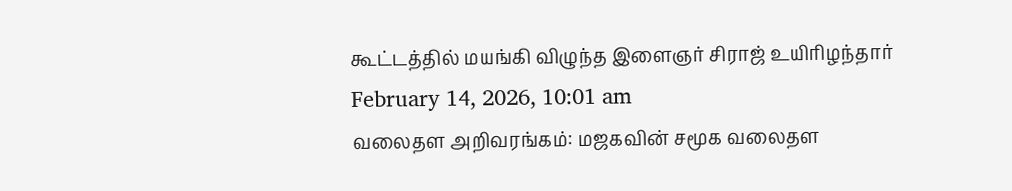கூட்டத்தில் மயங்கி விழுந்த இளைஞர் சிராஜ் உயிரிழந்தார்
February 14, 2026, 10:01 am
வலைதள அறிவரங்கம்: மஜகவின் சமூக வலைதள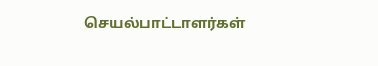செயல்பாட்டாளர்கள்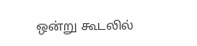ஒன்று கூடலில்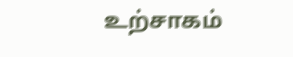உற்சாகம்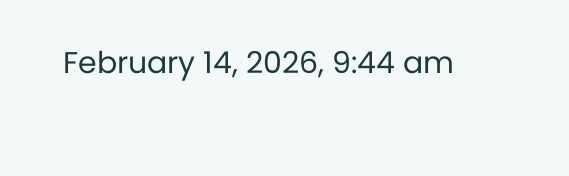February 14, 2026, 9:44 am